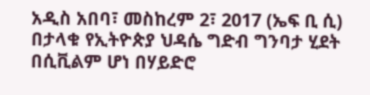አዲስ አበባ፣ መስከረም 2፣ 2017 (ኤፍ ቢ ሲ) በታላቁ የኢትዮጵያ ህዳሴ ግድብ ግንባታ ሂደት በሲቪልም ሆነ በሃይድሮ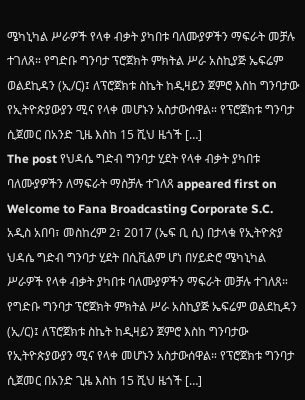ሜካኒካል ሥራዎች የላቀ ብቃት ያካበቱ ባለሙያዎችን ማፍራት መቻሉ ተገለጸ። የግድቡ ግንባታ ፕሮጀክት ምክትል ሥራ አስኪያጅ ኤፍሬም ወልደኪዳን (ኢ/ር)፤ ለፕሮጀክቱ ስኬት ከዲዛይን ጀምሮ እስከ ግንባታው የኢትዮጵያውያን ሚና የላቀ መሆኑን አስታውሰዋል። የፕሮጀክቱ ግንባታ ሲጀመር በአንድ ጊዜ እስከ 15 ሺህ ዜጎች […]
The post የህዳሴ ግድብ ግንባታ ሂደት የላቀ ብቃት ያካበቱ ባለሙያዎችን ለማፍራት ማስቻሉ ተገለጸ appeared first on Welcome to Fana Broadcasting Corporate S.C.
አዲስ አበባ፣ መስከረም 2፣ 2017 (ኤፍ ቢ ሲ) በታላቁ የኢትዮጵያ ህዳሴ ግድብ ግንባታ ሂደት በሲቪልም ሆነ በሃይድሮ ሜካኒካል ሥራዎች የላቀ ብቃት ያካበቱ ባለሙያዎችን ማፍራት መቻሉ ተገለጸ። የግድቡ ግንባታ ፕሮጀክት ምክትል ሥራ አስኪያጅ ኤፍሬም ወልደኪዳን (ኢ/ር)፤ ለፕሮጀክቱ ስኬት ከዲዛይን ጀምሮ እስከ ግንባታው የኢትዮጵያውያን ሚና የላቀ መሆኑን አስታውሰዋል። የፕሮጀክቱ ግንባታ ሲጀመር በአንድ ጊዜ እስከ 15 ሺህ ዜጎች […]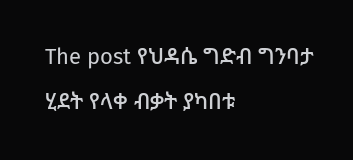The post የህዳሴ ግድብ ግንባታ ሂደት የላቀ ብቃት ያካበቱ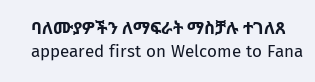ባለሙያዎችን ለማፍራት ማስቻሉ ተገለጸ appeared first on Welcome to Fana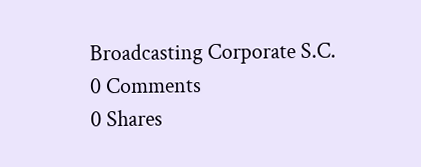Broadcasting Corporate S.C.
0 Comments
0 Shares